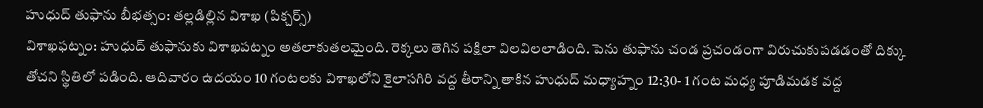హుధుద్ తుఫాను బీభత్సం: తల్లడిల్లిన విశాఖ (పిక్చర్స్)
విశాఖఫట్నం: హుధుద్ తుఫానుకు విశాఖపట్నం అతలాకుతలమైంది. రెక్కలు తెగిన పక్షిలా విలవిలలాడింది. పెను తుఫాను చండ ప్రచండంగా విరుచుకుపడడంతో దిక్కు తోచని స్థితిలో పడింది. ఆదివారం ఉదయం 10 గంటలకు విశాఖలోని కైలాసగిరి వద్ద తీరాన్ని తాకిన హుధుద్ మధ్యాహ్నం 12:30- 1 గంట మధ్య పూడిమడక వద్ద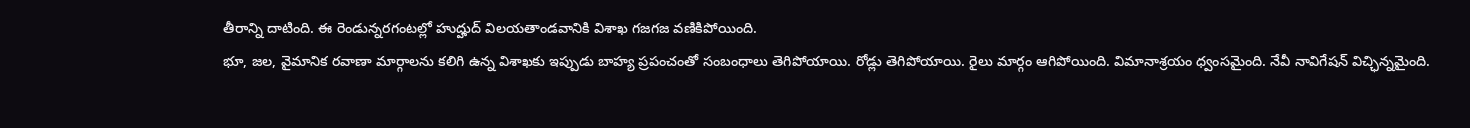తీరాన్ని దాటింది. ఈ రెండున్నరగంటల్లో హుద్హుద్ విలయతాండవానికి విశాఖ గజగజ వణికిపోయింది.
భూ, జల, వైమానిక రవాణా మార్గాలను కలిగి ఉన్న విశాఖకు ఇప్పుడు బాహ్య ప్రపంచంతో సంబంధాలు తెగిపోయాయి. రోడ్లు తెగిపోయాయి. రైలు మార్గం ఆగిపోయింది. విమానాశ్రయం ధ్వంసమైంది. నేవీ నావిగేషన్ విచ్ఛిన్నమైంది.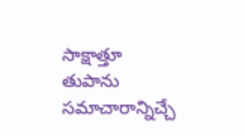సాక్షాత్తూ తుపాను సమాచారాన్నిచ్చే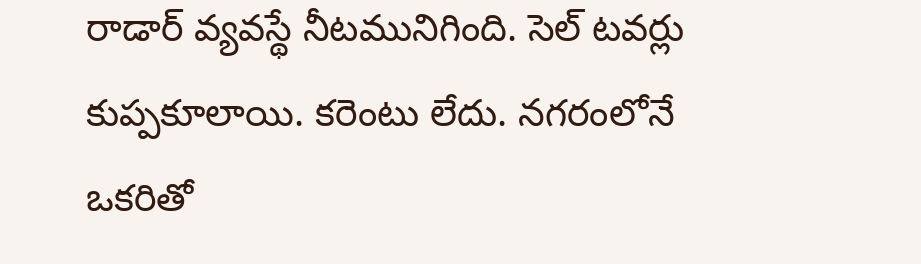రాడార్ వ్యవస్థే నీటమునిగింది. సెల్ టవర్లు కుప్పకూలాయి. కరెంటు లేదు. నగరంలోనే ఒకరితో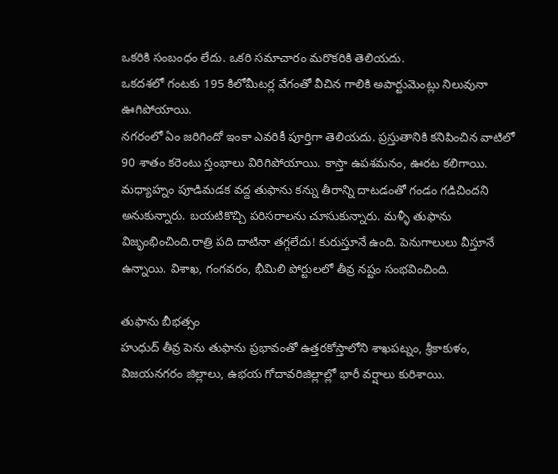ఒకరికి సంబంధం లేదు. ఒకరి సమాచారం మరొకరికి తెలియదు.
ఒకదశలో గంటకు 195 కిలోమీటర్ల వేగంతో వీచిన గాలికి అపార్టుమెంట్లు నిలువునా ఊగిపోయాయి.
నగరంలో ఏం జరిగిందో ఇంకా ఎవరికీ పూర్తిగా తెలియదు. ప్రస్తుతానికి కనిపించిన వాటిలో 90 శాతం కరెంటు స్తంభాలు విరిగిపోయాయి. కాస్తా ఉపశమనం, ఊరట కలిగాయి. మధ్యాహ్నం పూడిమడక వద్ద తుఫాను కన్ను తీరాన్ని దాటడంతో గండం గడిచిందని అనుకున్నారు. బయటికొచ్చి పరిసరాలను చూసుకున్నారు. మళ్ళీ తుఫాను విజృంభించింది.రాత్రి పది దాటినా తగ్గలేదు! కురుస్తూనే ఉంది. పెనుగాలులు వీస్తూనే ఉన్నాయి. విశాఖ, గంగవరం, భీమిలి పోర్టులలో తీవ్ర నష్టం సంభవించింది.

తుఫాను బీభత్సం
హుధుద్ తీవ్ర పెను తుఫాను ప్రభావంతో ఉత్తరకోస్తాలోని శాఖపట్నం, శ్రీకాకుళం, విజయనగరం జిల్లాలు, ఉభయ గోదావరిజిల్లాల్లో భారీ వర్షాలు కురిశాయి.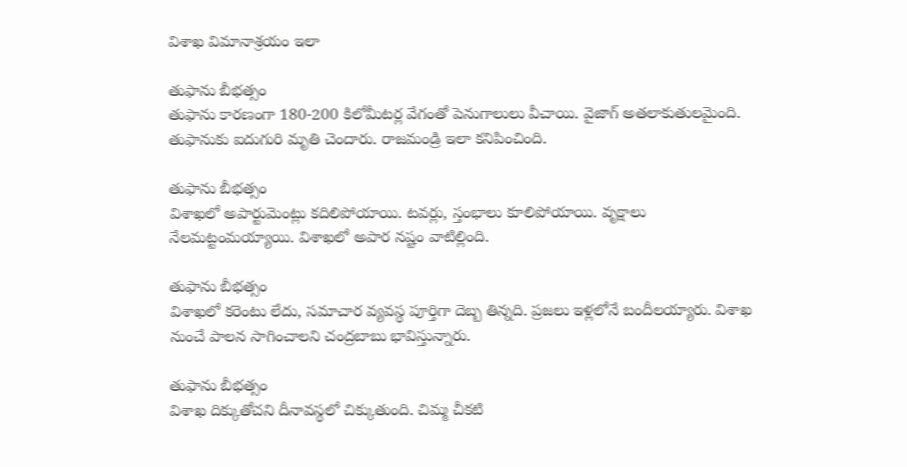విశాఖ విమానాశ్రయం ఇలా

తుఫాను బీభత్సం
తుఫాను కారణంగా 180-200 కిలోమీటర్ల వేగంతో పెనుగాలులు వీచాయి. వైజాగ్ అతలాకుతులమైంది. తుఫానుకు ఐదుగురి మృతి చెందారు. రాజమండ్రి ఇలా కనిపించింది.

తుఫాను బీభత్సం
విశాఖలో అపార్టుమెంట్లు కదిలిపోయాయి. టవర్లు, స్తంభాలు కూలిపోయాయి. వృక్షాలు నేలమట్టంమయ్యాయి. విశాఖలో అపార నష్టం వాటిల్లింది.

తుఫాను బీభత్సం
విశాఖలో కరెంటు లేదు, సమాచార వ్యవస్థ పూర్తిగా దెబ్బ తిన్నది. ప్రజలు ఇళ్లలోనే బందీలయ్యారు. విశాఖ నుంచే పాలన సాగించాలని చంద్రబాబు భావిస్తున్నారు.

తుఫాను బీభత్సం
విశాఖ దిక్కుతోచని దీనావస్థలో చిక్కుతుంది. చిమ్మ చీకటి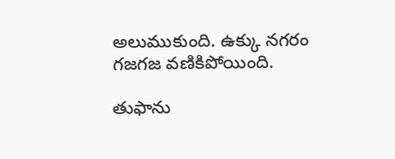అలుముకుంది. ఉక్కు నగరం గజగజ వణికిపోయింది.

తుఫాను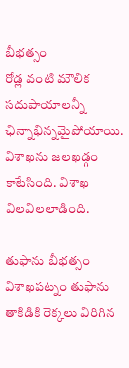బీభత్సం
రోడ్ల వంటి మౌలిక సదుపాయాలన్నీ ఛిన్నాభిన్నమైపోయాయి. విశాఖను జలఖడ్గం కాటేసింది. విశాఖ విలవిలలాడింది.

తుఫాను బీభత్సం
విశాఖపట్నం తుఫాను తాకిడికి రెక్కలు విరిగిన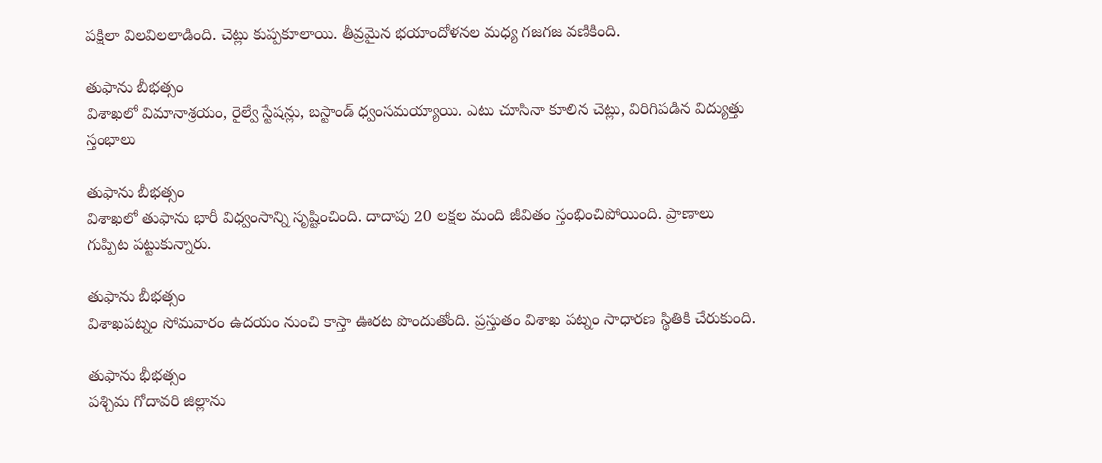పక్షిలా విలవిలలాడింది. చెట్లు కుప్పకూలాయి. తీవ్రమైన భయాందోళనల మధ్య గజగజ వణికింది.

తుఫాను బీభత్సం
విశాఖలో విమానాశ్రయం, రైల్వే స్టేషన్లు, బస్టాండ్ ధ్వంసమయ్యాయి. ఎటు చూసినా కూలిన చెట్లు, విరిగిపడిన విద్యుత్తు స్తంభాలు

తుఫాను బీభత్సం
విశాఖలో తుఫాను భారీ విధ్వంసాన్ని సృష్టించింది. దాదాపు 20 లక్షల మంది జీవితం స్తంభించిపోయింది. ప్రాణాలు గుప్పిట పట్టుకున్నారు.

తుఫాను బీభత్సం
విశాఖపట్నం సోమవారం ఉదయం నుంచి కాస్తా ఊరట పొందుతోంది. ప్రస్తుతం విశాఖ పట్నం సాధారణ స్థితికి చేరుకుంది.

తుఫాను భీభత్సం
పశ్చిమ గోదావరి జిల్లాను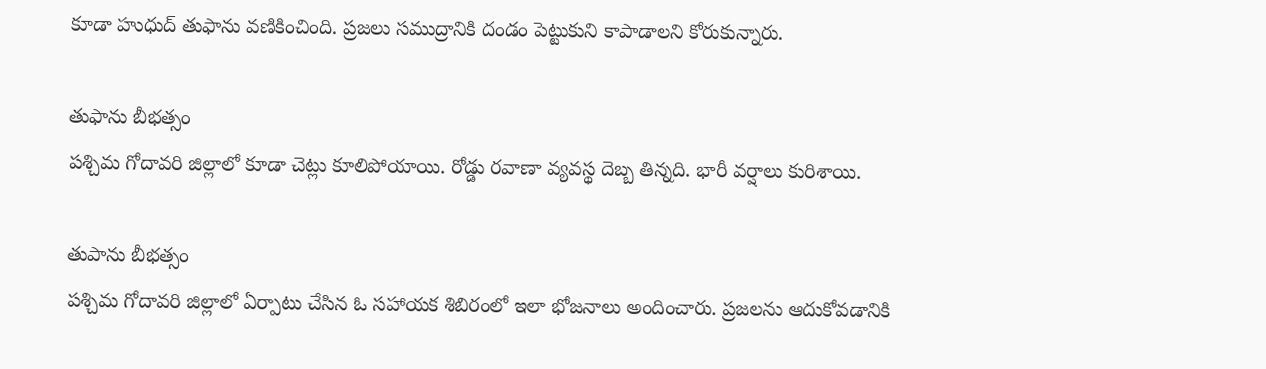కూడా హుధుద్ తుఫాను వణికించింది. ప్రజలు సముద్రానికి దండం పెట్టుకుని కాపాడాలని కోరుకున్నారు.

తుఫాను బీభత్సం
పశ్చిమ గోదావరి జిల్లాలో కూడా చెట్లు కూలిపోయాయి. రోడ్డు రవాణా వ్యవస్థ దెబ్బ తిన్నది. భారీ వర్షాలు కురిశాయి.

తుపాను బీభత్సం
పశ్చిమ గోదావరి జిల్లాలో ఏర్పాటు చేసిన ఓ సహాయక శిబిరంలో ఇలా భోజనాలు అందించారు. ప్రజలను ఆదుకోవడానికి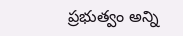ప్రభుత్వం అన్ని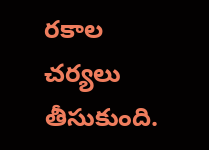రకాల చర్యలు తీసుకుంది.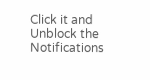Click it and Unblock the Notifications